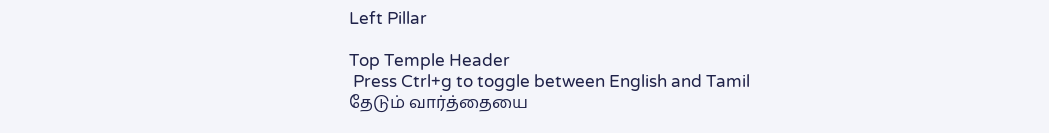Left Pillar

Top Temple Header
 Press Ctrl+g to toggle between English and Tamil
தேடும் வார்த்தையை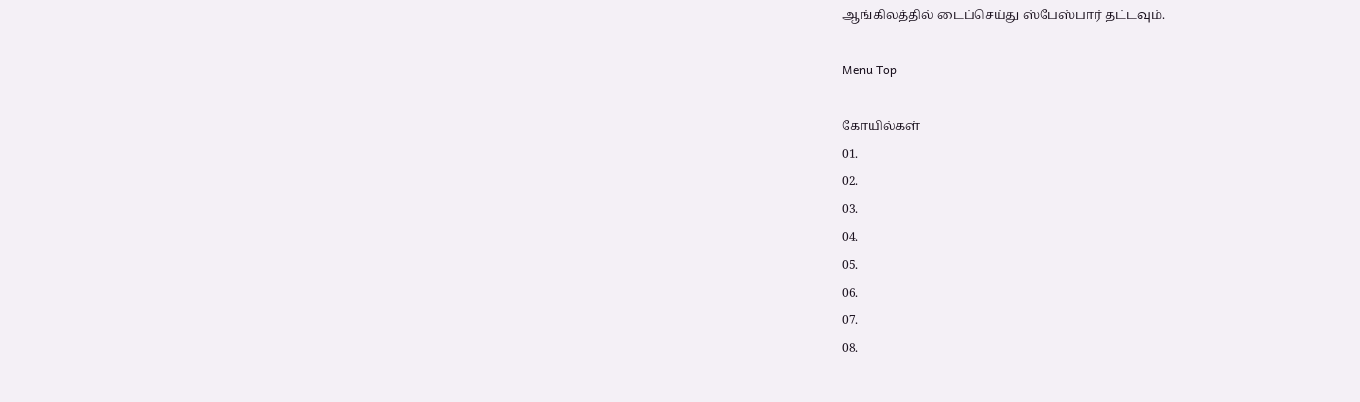ஆங்கிலத்தில் டைப்செய்து ஸ்பேஸ்பார் தட்டவும்.

Menu Top

கோயில்கள்
01.
02.
03.
04.
05.
06.
07.
08.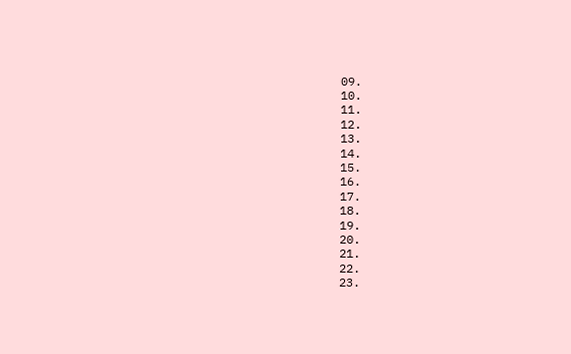09.
10.
11.
12.
13.
14.
15.
16.
17.
18.
19.
20.
21.
22.
23.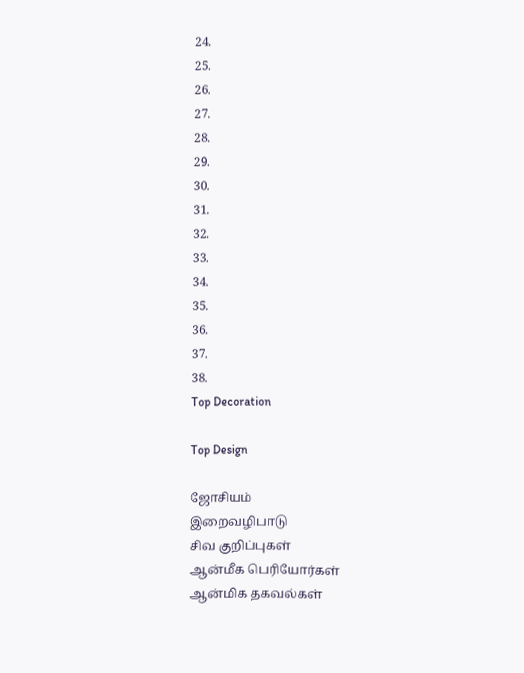24.
25.
26.
27.
28.
29.
30.
31.
32.
33.
34.
35.
36.
37.
38.
Top Decoration

Top Design

ஜோசியம்
இறைவழிபாடு
சிவ குறிப்புகள்
ஆன்மீக பெரியோர்கள்
ஆன்மிக தகவல்கள்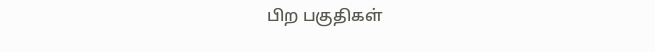பிற பகுதிகள்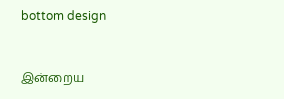bottom design


இன்றைய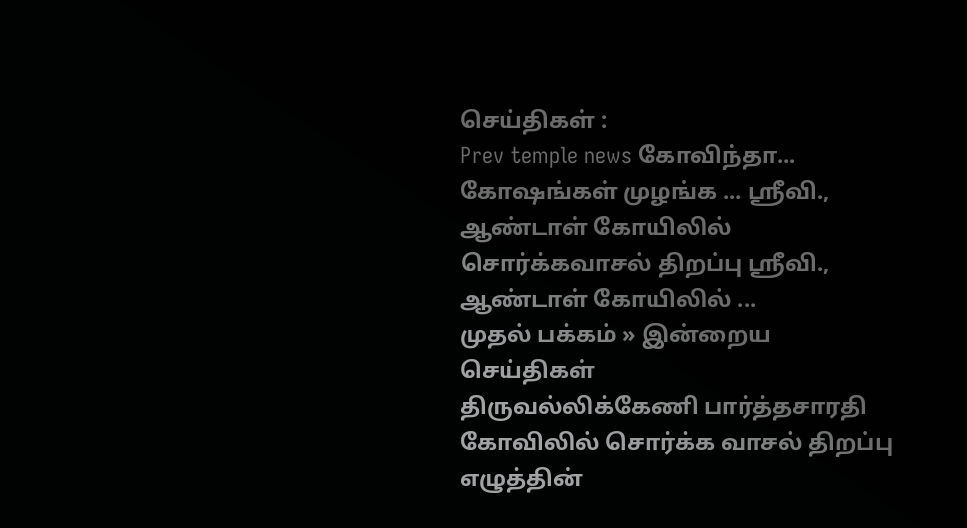செய்திகள் :
Prev temple news கோவிந்தா... கோஷங்கள் முழங்க ... ஸ்ரீவி., ஆண்டாள் கோயிலில் சொர்க்கவாசல் திறப்பு ஸ்ரீவி., ஆண்டாள் கோயிலில் ...
முதல் பக்கம் » இன்றைய செய்திகள்
திருவல்லிக்கேணி பார்த்தசாரதி கோவிலில் சொர்க்க வாசல் திறப்பு
எழுத்தின்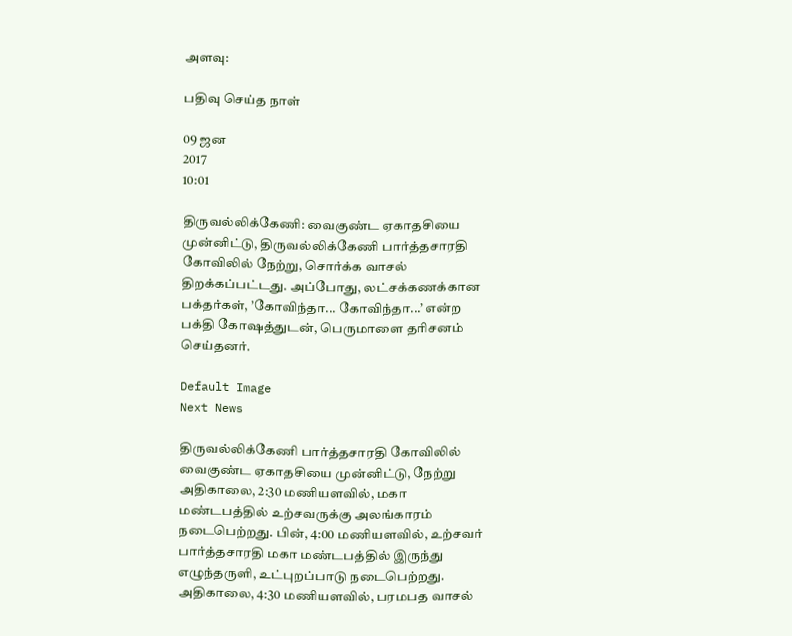அளவு:

பதிவு செய்த நாள்

09 ஜன
2017
10:01

திருவல்லிக்கேணி: வைகுண்ட ஏகாதசியை முன்னிட்டு, திருவல்லிக்கேணி பார்த்தசாரதி கோவிலில் நேற்று, சொர்க்க வாசல் திறக்கப்பட்டது. அப்போது, லட்சக்கணக்கான பக்தர்கள், ’கோவிந்தா... கோவிந்தா...’ என்ற பக்தி கோஷத்துடன், பெருமாளை தரிசனம் செய்தனர்.

Default Image
Next News

திருவல்லிக்கேணி பார்த்தசாரதி கோவிலில் வைகுண்ட ஏகாதசியை முன்னிட்டு, நேற்று அதிகாலை, 2:30 மணியளவில், மகா மண்டபத்தில் உற்சவருக்கு அலங்காரம் நடைபெற்றது. பின், 4:00 மணியளவில், உற்சவர் பார்த்தசாரதி மகா மண்டபத்தில் இருந்து எழுந்தருளி, உட்புறப்பாடு நடைபெற்றது. அதிகாலை, 4:30 மணியளவில், பரமபத வாசல்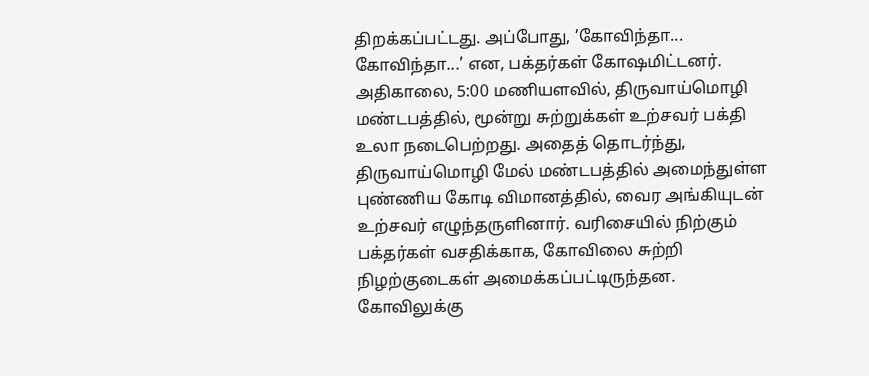திறக்கப்பட்டது. அப்போது, ’கோவிந்தா... கோவிந்தா...’ என, பக்தர்கள் கோஷமிட்டனர். அதிகாலை, 5:00 மணியளவில், திருவாய்மொழி மண்டபத்தில், மூன்று சுற்றுக்கள் உற்சவர் பக்தி உலா நடைபெற்றது. அதைத் தொடர்ந்து, திருவாய்மொழி மேல் மண்டபத்தில் அமைந்துள்ள புண்ணிய கோடி விமானத்தில், வைர அங்கியுடன் உற்சவர் எழுந்தருளினார். வரிசையில் நிற்கும் பக்தர்கள் வசதிக்காக, கோவிலை சுற்றி நிழற்குடைகள் அமைக்கப்பட்டிருந்தன. கோவிலுக்கு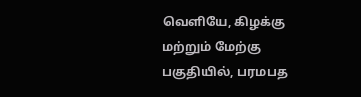வெளியே, கிழக்கு மற்றும் மேற்கு பகுதியில், பரமபத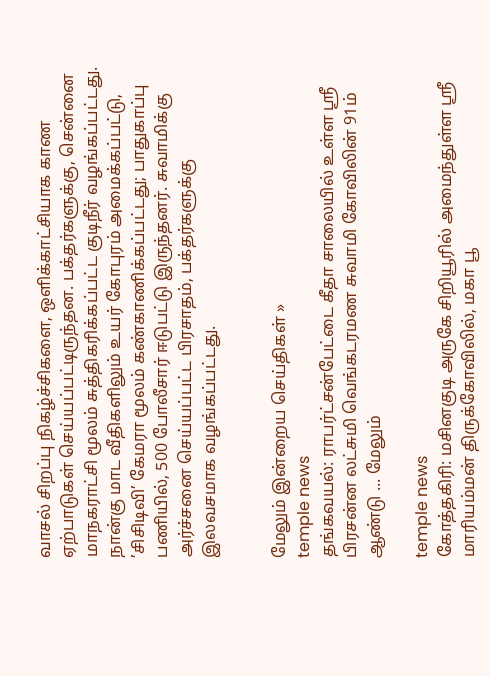வாசல் சிறப்பு நிகழ்ச்சிகளை, ஒளிக்காட்சியாக காண ஏற்பாடுகள் செய்யப்பட்டிருந்தன. பக்தர்களுக்கு, சென்னை மாநகராட்சி மூலம் சுத்திகரிக்கப்பட்ட குடிநீர் வழங்கப்பட்டது. நான்கு மாட வீதிகளிலும் உயர் கோபுரம் அமைக்கப்பட்டு, ’சிசிடிவி’ கேமரா மூலம் கண்காணிக்கப்பட்டது; பாதுகாப்பு பணியில், 500 போலீசார் ஈடுபட்டு இருந்தனர். சுவாமிக்கு அர்ச்சனை செய்யப்பட்ட பிரசாதம், பக்தர்களுக்கு இலவசமாக வழங்கப்பட்டது.


மேலும் இன்றைய செய்திகள் »
temple news
தங்கவயல்: ராபர்ட்சன்பேட்டை கீதா சாலையில் உள்ள ஸ்ரீ பிரசன்ன லட்சுமி வெங்கடரமண சுவாமி கோவிலின் 91ம் ஆண்டு ... மேலும்

temple news
கோத்தகிரி: மசினகுடி அருகே சிறியூரில் அமைந்துள்ள ஸ்ரீ மாரியம்மன் திருக்கோவிலில், மகா பூ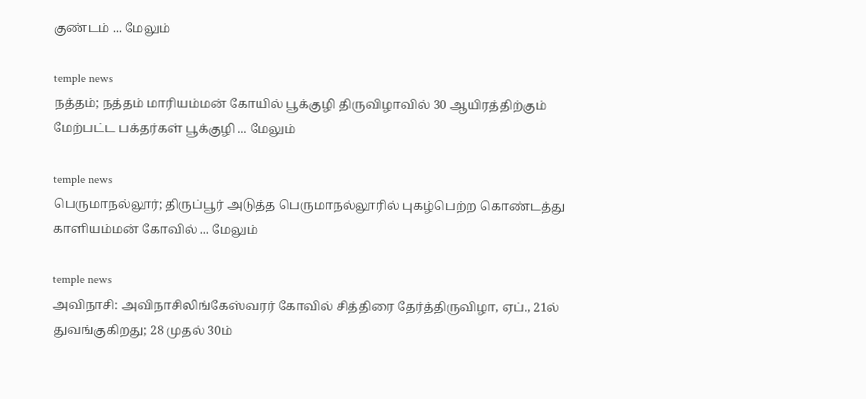குண்டம் ... மேலும்

temple news
நத்தம்; நத்தம் மாரியம்மன் கோயில் பூக்குழி திருவிழாவில் 30 ஆயிரத்திற்கும் மேற்பட்ட பக்தர்கள் பூக்குழி ... மேலும்

temple news
பெருமாநல்லூர்; திருப்பூர் அடுத்த பெருமாநல்லூரில் புகழ்பெற்ற கொண்டத்து காளியம்மன் கோவில் ... மேலும்

temple news
அவிநாசி: அவிநாசிலிங்கேஸ்வரர் கோவில் சித்திரை தேர்த்திருவிழா, ஏப்., 21ல் துவங்குகிறது; 28 முதல் 30ம்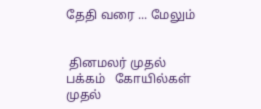தேதி வரை ... மேலும்


 தினமலர் முதல் பக்கம்   கோயில்கள் முதல்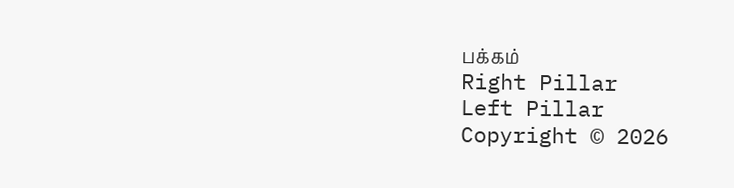பக்கம்
Right Pillar
Left Pillar
Copyright © 2026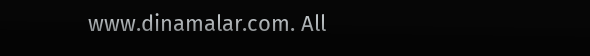www.dinamalar.com. All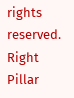rights reserved.
Right Pillar